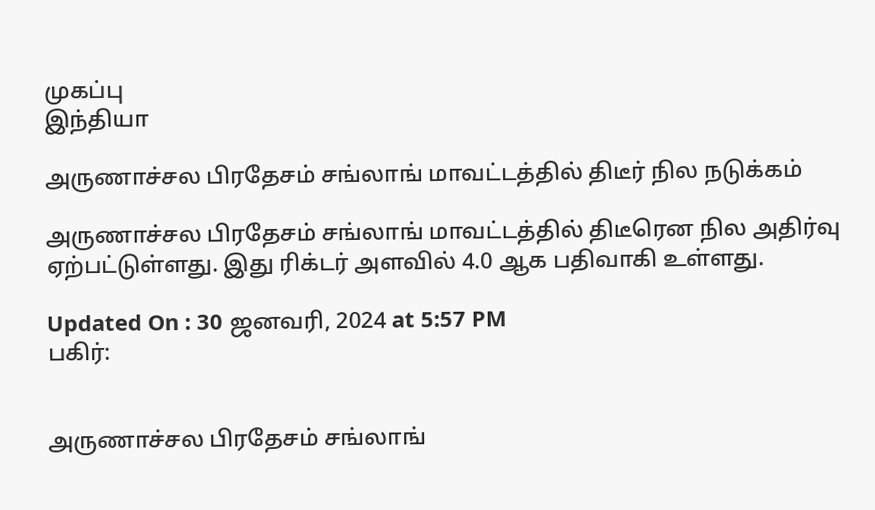முகப்பு
இந்தியா

அருணாச்சல பிரதேசம் சங்லாங் மாவட்டத்தில் திடீர் நில நடுக்கம்

அருணாச்சல பிரதேசம் சங்லாங் மாவட்டத்தில் திடீரென நில அதிர்வு ஏற்பட்டுள்ளது. இது ரிக்டர் அளவில் 4.0 ஆக பதிவாகி உள்ளது.

Updated On : 30 ஜனவரி, 2024 at 5:57 PM
பகிர்:


அருணாச்சல பிரதேசம் சங்லாங்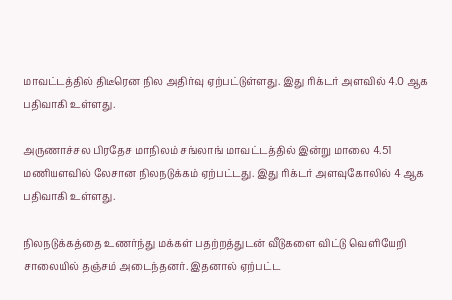மாவட்டத்தில் திடீரென நில அதிர்வு ஏற்பட்டுள்ளது. இது ரிக்டர் அளவில் 4.0 ஆக பதிவாகி உள்ளது.

அருணாச்சல பிரதேச மாநிலம் சங்லாங் மாவட்டத்தில் இன்று மாலை 4.51 மணியளவில் லேசான நிலநடுக்கம் ஏற்பட்டது. இது ரிக்டர் அளவுகோலில் 4 ஆக பதிவாகி உள்ளது.

நிலநடுக்கத்தை உணர்ந்து மக்கள் பதற்றத்துடன் வீடுகளை விட்டு வெளியேறி சாலையில் தஞ்சம் அடைந்தனர். இதனால் ஏற்பட்ட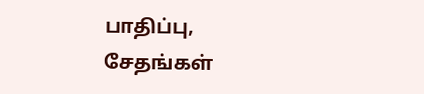பாதிப்பு, சேதங்கள்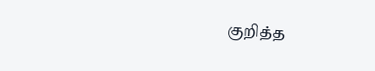குறித்த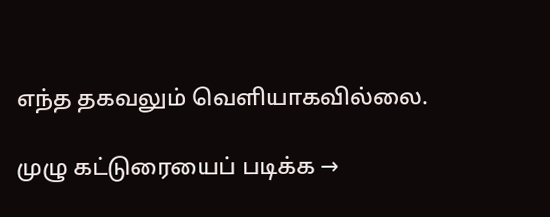எந்த தகவலும் வெளியாகவில்லை.

முழு கட்டுரையைப் படிக்க →